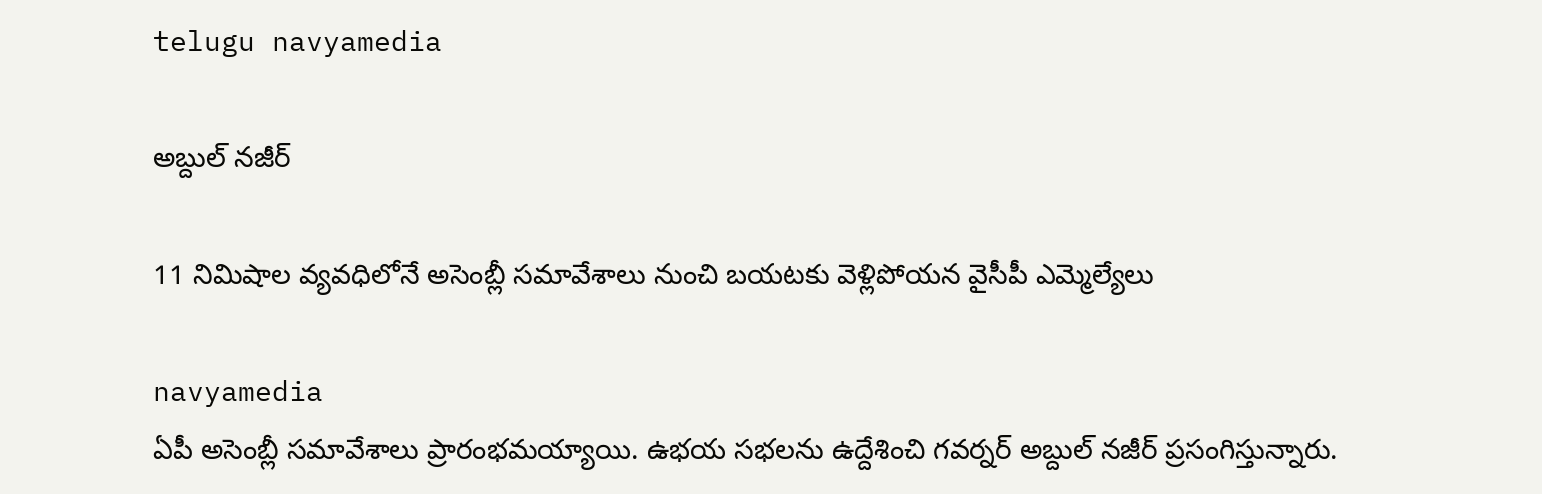telugu navyamedia

అబ్దుల్ నజీర్

11 నిమిషాల వ్యవధిలోనే అసెంబ్లీ సమావేశాలు నుంచి బయటకు వెళ్లిపోయన వైసీపీ ఎమ్మెల్యేలు

navyamedia
ఏపీ అసెంబ్లీ సమావేశాలు ప్రారంభమయ్యాయి. ఉభయ సభలను ఉద్దేశించి గవర్నర్ అబ్దుల్ నజీర్ ప్రసంగిస్తున్నారు.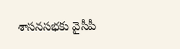శాసనసభకు వైసీపీ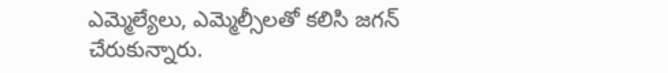ఎమ్మెల్యేలు, ఎమ్మెల్సీలతో కలిసి జగన్ చేరుకున్నారు.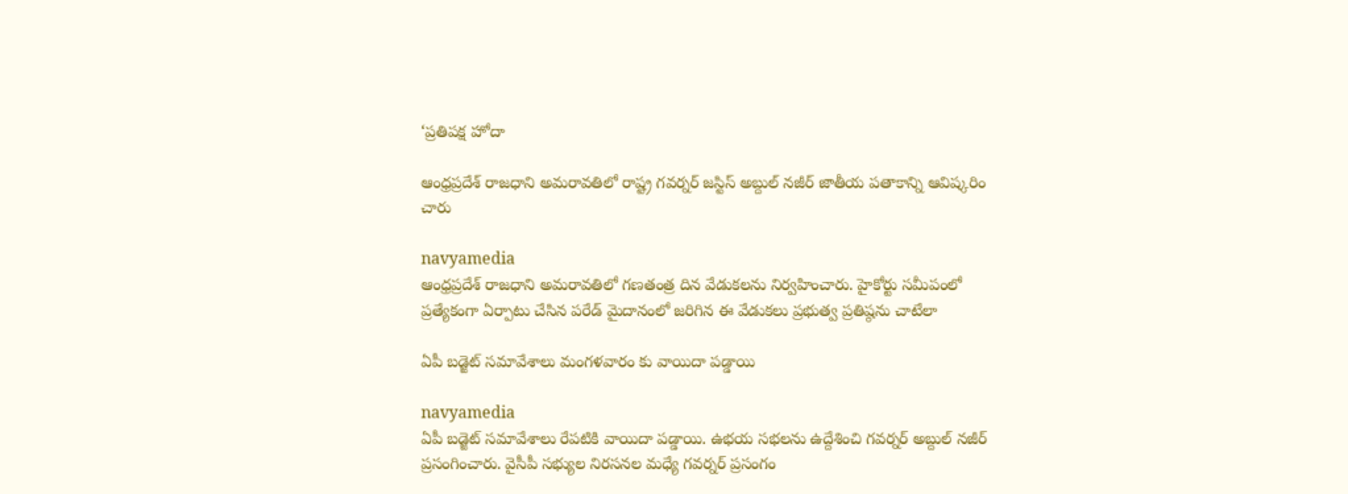‘ప్రతిపక్ష హోదా

ఆంధ్రప్రదేశ్ రాజధాని అమరావతిలో రాష్ట్ర గవర్నర్ జస్టిస్ అబ్దుల్ నజీర్ జాతీయ పతాకాన్ని ఆవిష్కరిం చారు

navyamedia
ఆంధ్రప్రదేశ్ రాజధాని అమరావతిలో గణతంత్ర దిన వేడుకలను నిర్వహించారు. హైకోర్టు సమీపంలో ప్రత్యేకంగా ఏర్పాటు చేసిన పరేడ్ మైదానంలో జరిగిన ఈ వేడుకలు ప్రభుత్వ ప్రతిష్ఠను చాటేలా

ఏపీ బడ్జెట్ సమావేశాలు మంగళవారం కు వాయిదా పడ్డాయి

navyamedia
ఏపీ బడ్జెట్ సమావేశాలు రేపటికి వాయిదా పడ్డాయి. ఉభయ సభలను ఉద్దేశించి గవర్నర్ అబ్దుల్ నజీర్ ప్రసంగించారు. వైసీపీ సభ్యుల నిరసనల మధ్యే గవర్నర్ ప్రసంగం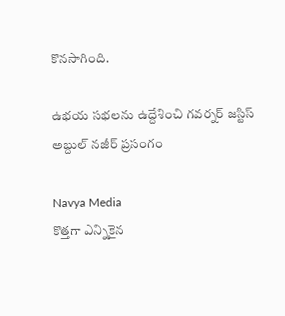కొనసాగింది.

ఉభయ సభలను ఉద్దేశించి గవర్నర్ జస్టిస్ అబ్దుల్ నజీర్ ప్రసంగం

Navya Media
కొత్తగా ఎన్నికైన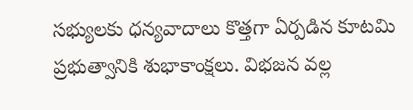సభ్యులకు ధన్యవాదాలు కొత్తగా ఏర్పడిన కూటమి ప్రభుత్వానికి శుభాకాంక్షలు. విభజన వల్ల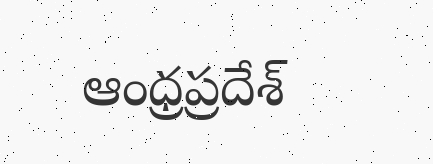ఆంధ్రప్రదేశ్‍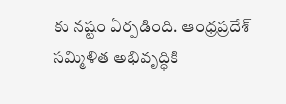కు నష్టం ఏర్పడింది. ఆంధ్రప్రదేశ్ సమ్మిళిత అభివృద్ధికి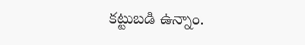కట్టుబడి ఉన్నాం.